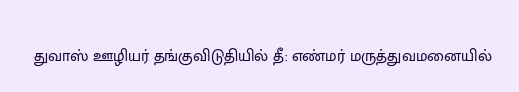துவாஸ் ஊழியர் தங்குவிடுதியில் தீ: எண்மர் மருத்துவமனையில்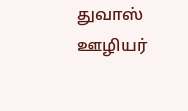துவாஸ் ஊழியர்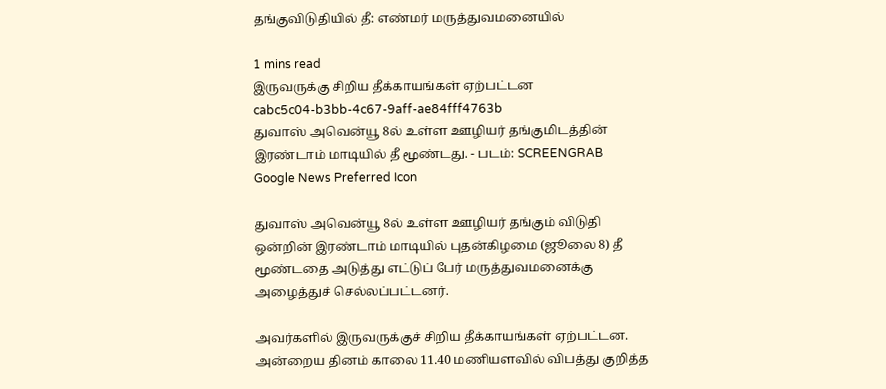தங்குவிடுதியில் தீ: எண்மர் மருத்துவமனையில்

1 mins read
இருவருக்கு சிறிய தீக்காயங்கள் ஏற்பட்டன
cabc5c04-b3bb-4c67-9aff-ae84fff4763b
துவாஸ் அவென்யூ 8ல் உள்ள ஊழியர் தங்குமிடத்தின் இரண்டாம் மாடியில் தீ மூண்டது. - படம்: SCREENGRAB
Google News Preferred Icon

துவாஸ் அவென்யூ 8ல் உள்ள ஊழியர் தங்கும் விடுதி ஒன்றின் இரண்டாம் மாடியில் புதன்கிழமை (ஜூலை 8) தீ மூண்டதை அடுத்து எட்டுப் பேர் மருத்துவமனைக்கு அழைத்துச் செல்லப்பட்டனர்.

அவர்களில் இருவருக்குச் சிறிய தீக்காயங்கள் ஏற்பட்டன. அன்றைய தினம் காலை 11.40 மணியளவில் விபத்து குறித்த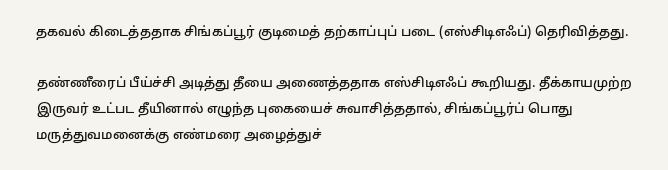தகவல் கிடைத்ததாக சிங்கப்பூர் குடிமைத் தற்காப்புப் படை (எஸ்சிடிஎஃப்) தெரிவித்தது.

தண்ணீரைப் பீய்ச்சி அடித்து தீயை அணைத்ததாக எஸ்சிடிஎஃப் கூறியது. தீக்காயமுற்ற இருவர் உட்பட தீயினால் எழுந்த புகையைச் சுவாசித்ததால், சிங்கப்பூர்ப் பொது மருத்துவமனைக்கு எண்மரை அழைத்துச்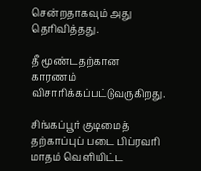சென்றதாகவும் அது தெரிவித்தது.

தீ மூண்டதற்கான காரணம் விசாரிக்கப்பட்டுவருகிறது.

சிங்கப்பூர் குடிமைத் தற்காப்புப் படை பிப்ரவரி மாதம் வெளியிட்ட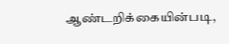ஆண்டறிக்கையின்படி,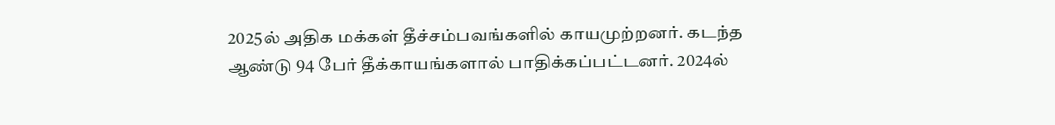2025ல் அதிக மக்கள் தீச்சம்பவங்களில் காயமுற்றனர். கடந்த ஆண்டு 94 பேர் தீக்காயங்களால் பாதிக்கப்பட்டனர். 2024ல்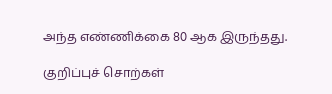அந்த எண்ணிக்கை 80 ஆக இருந்தது.

குறிப்புச் சொற்கள்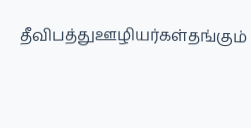தீவிபத்துஊழியர்கள்தங்கும்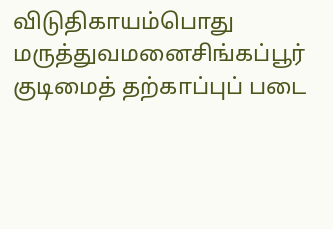விடுதிகாயம்பொது மருத்துவமனைசிங்கப்பூர் குடிமைத் தற்காப்புப் படை